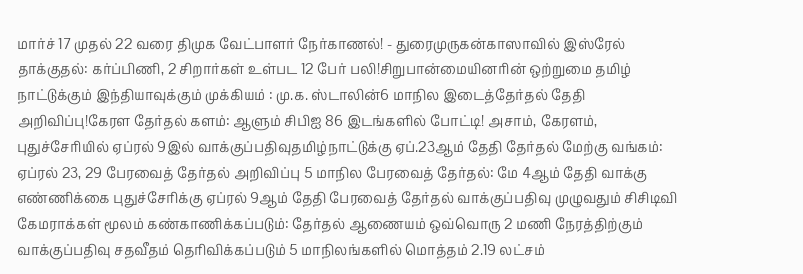மார்ச் 17 முதல் 22 வரை திமுக வேட்பாளர் நேர்காணல்! - துரைமுருகன்காஸாவில் இஸ்ரேல் தாக்குதல்: கர்ப்பிணி, 2 சிறார்கள் உள்பட 12 பேர் பலி!சிறுபான்மையினரின் ஒற்றுமை தமிழ் நாட்டுக்கும் இந்தியாவுக்கும் முக்கியம் : மு.க. ஸ்டாலின்6 மாநில இடைத்தேர்தல் தேதி அறிவிப்பு!கேரள தேர்தல் களம்: ஆளும் சிபிஐ 86 இடங்களில் போட்டி! அசாம், கேரளம், புதுச்சேரியில் ஏப்ரல் 9இல் வாக்குப்பதிவுதமிழ்நாட்டுக்கு ஏப்.23ஆம் தேதி தேர்தல் மேற்கு வங்கம்: ஏப்ரல் 23, 29 பேரவைத் தேர்தல் அறிவிப்பு 5 மாநில பேரவைத் தேர்தல்: மே 4ஆம் தேதி வாக்கு எண்ணிக்கை புதுச்சேரிக்கு ஏப்ரல் 9ஆம் தேதி பேரவைத் தேர்தல் வாக்குப்பதிவு முழுவதும் சிசிடிவி கேமராக்கள் மூலம் கண்காணிக்கப்படும்: தேர்தல் ஆணையம் ஒவ்வொரு 2 மணி நேரத்திற்கும் வாக்குப்பதிவு சதவீதம் தெரிவிக்கப்படும் 5 மாநிலங்களில் மொத்தம் 2.19 லட்சம்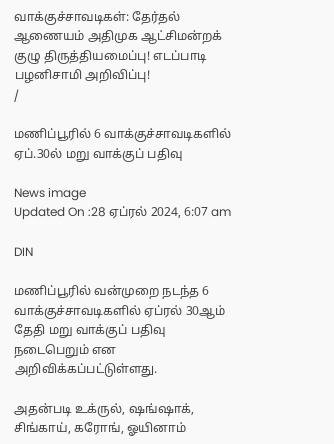வாக்குச்சாவடிகள்: தேர்தல் ஆணையம் அதிமுக ஆட்சிமன்றக் குழு திருத்தியமைப்பு! எடப்பாடி பழனிசாமி அறிவிப்பு!
/

மணிப்பூரில் 6 வாக்குச்சாவடிகளில் ஏப்.30ல் மறு வாக்குப் பதிவு

News image
Updated On :28 ஏப்ரல் 2024, 6:07 am

DIN

மணிப்பூரில் வன்முறை நடந்த 6 வாக்குச்சாவடிகளில் ஏப்ரல் 30ஆம் தேதி மறு வாக்குப் பதிவு நடைபெறும் என அறிவிக்கப்பட்டுள்ளது.

அதன்படி உக்ருல், ஷங்ஷாக், சிங்காய், கரோங், ஓயினாம்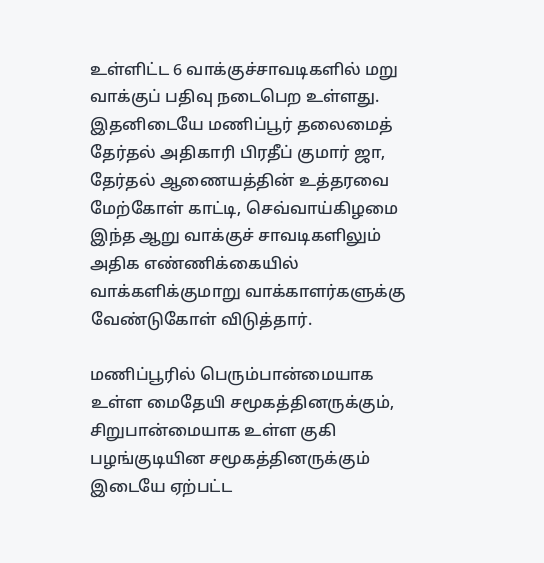உள்ளிட்ட 6 வாக்குச்சாவடிகளில் மறு வாக்குப் பதிவு நடைபெற உள்ளது. இதனிடையே மணிப்பூர் தலைமைத் தேர்தல் அதிகாரி பிரதீப் குமார் ஜா, தேர்தல் ஆணையத்தின் உத்தரவை மேற்கோள் காட்டி, செவ்வாய்கிழமை இந்த ஆறு வாக்குச் சாவடிகளிலும் அதிக எண்ணிக்கையில் வாக்களிக்குமாறு வாக்காளர்களுக்கு வேண்டுகோள் விடுத்தார்.

மணிப்பூரில் பெரும்பான்மையாக உள்ள மைதேயி சமூகத்தினருக்கும், சிறுபான்மையாக உள்ள குகி பழங்குடியின சமூகத்தினருக்கும் இடையே ஏற்பட்ட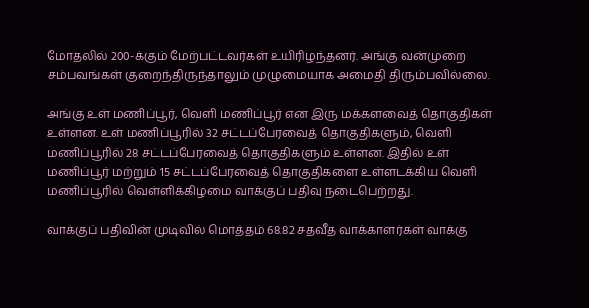மோதலில் 200-க்கும் மேற்பட்டவர்கள் உயிரிழந்தனர். அங்கு வன்முறை சம்பவங்கள் குறைந்திருந்தாலும் முழுமையாக அமைதி திரும்பவில்லை.

அங்கு உள் மணிப்பூர், வெளி மணிப்பூர் என இரு மக்களவைத் தொகுதிகள் உள்ளன. உள் மணிப்பூரில் 32 சட்டப்பேரவைத் தொகுதிகளும், வெளி மணிப்பூரில் 28 சட்டப்பேரவைத் தொகுதிகளும் உள்ளன. இதில் உள் மணிப்பூர் மற்றும் 15 சட்டப்பேரவைத் தொகுதிகளை உள்ளடக்கிய வெளி மணிப்பூரில் வெள்ளிக்கிழமை வாக்குப் பதிவு நடைபெற்றது.

வாக்குப் பதிவின் முடிவில் மொத்தம் 68.82 சதவீத வாக்காளர்கள் வாக்கு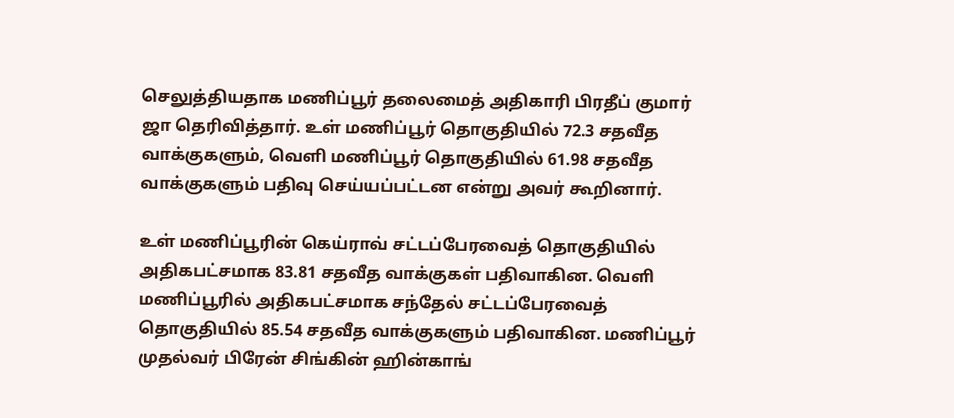செலுத்தியதாக மணிப்பூர் தலைமைத் அதிகாரி பிரதீப் குமார் ஜா தெரிவித்தார். உள் மணிப்பூர் தொகுதியில் 72.3 சதவீத வாக்குகளும், வெளி மணிப்பூர் தொகுதியில் 61.98 சதவீத வாக்குகளும் பதிவு செய்யப்பட்டன என்று அவர் கூறினார்.

உள் மணிப்பூரின் கெய்ராவ் சட்டப்பேரவைத் தொகுதியில் அதிகபட்சமாக 83.81 சதவீத வாக்குகள் பதிவாகின. வெளி மணிப்பூரில் அதிகபட்சமாக சந்தேல் சட்டப்பேரவைத் தொகுதியில் 85.54 சதவீத வாக்குகளும் பதிவாகின. மணிப்பூர் முதல்வர் பிரேன் சிங்கின் ஹின்காங்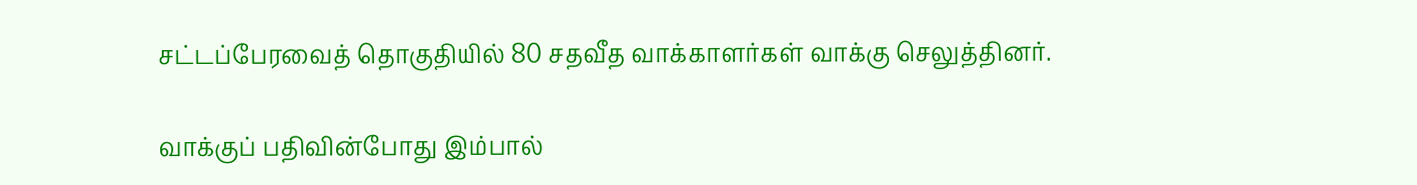சட்டப்பேரவைத் தொகுதியில் 80 சதவீத வாக்காளர்கள் வாக்கு செலுத்தினர்.

வாக்குப் பதிவின்போது இம்பால்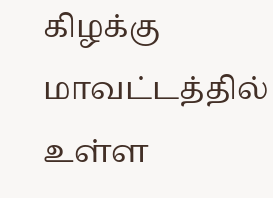கிழக்கு மாவட்டத்தில் உள்ள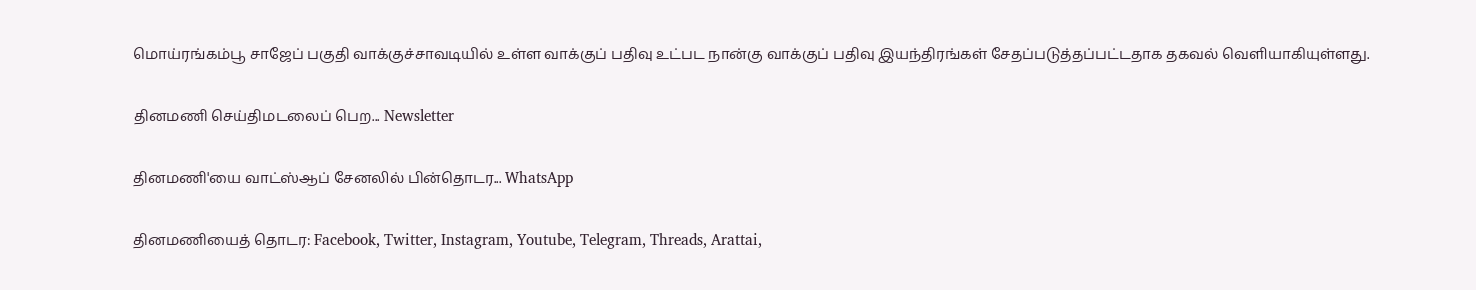மொய்ரங்கம்பூ சாஜேப் பகுதி வாக்குச்சாவடியில் உள்ள வாக்குப் பதிவு உட்பட நான்கு வாக்குப் பதிவு இயந்திரங்கள் சேதப்படுத்தப்பட்டதாக தகவல் வெளியாகியுள்ளது.

தினமணி செய்திமடலைப் பெற... Newsletter

தினமணி'யை வாட்ஸ்ஆப் சேனலில் பின்தொடர... WhatsApp

தினமணியைத் தொடர: Facebook, Twitter, Instagram, Youtube, Telegram, Threads, Arattai,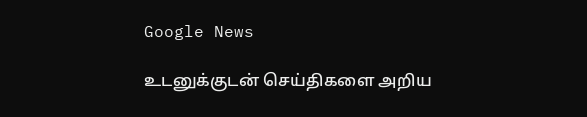Google News

உடனுக்குடன் செய்திகளை அறிய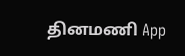தினமணி App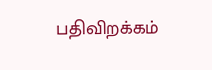பதிவிறக்கம்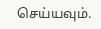செய்யவும்.